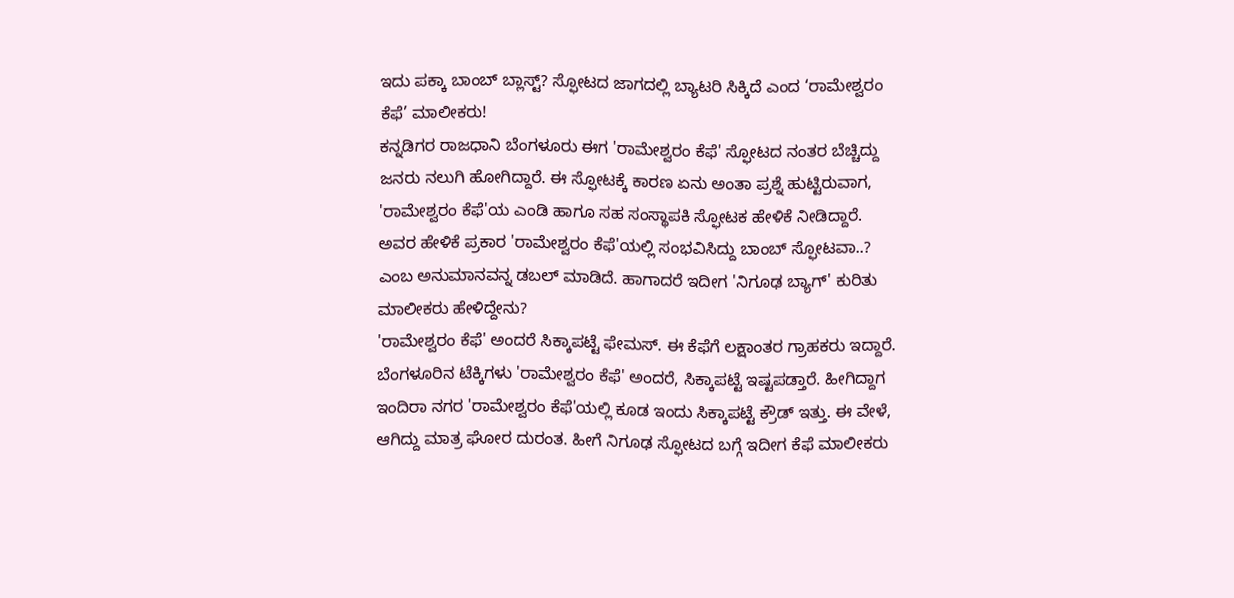ಇದು ಪಕ್ಕಾ ಬಾಂಬ್ ಬ್ಲಾಸ್ಟ್? ಸ್ಫೋಟದ ಜಾಗದಲ್ಲಿ ಬ್ಯಾಟರಿ ಸಿಕ್ಕಿದೆ ಎಂದ ‘ರಾಮೇಶ್ವರಂ ಕೆಫೆ’ ಮಾಲೀಕರು!
ಕನ್ನಡಿಗರ ರಾಜಧಾನಿ ಬೆಂಗಳೂರು ಈಗ 'ರಾಮೇಶ್ವರಂ ಕೆಫೆ' ಸ್ಫೋಟದ ನಂತರ ಬೆಚ್ಚಿದ್ದು ಜನರು ನಲುಗಿ ಹೋಗಿದ್ದಾರೆ. ಈ ಸ್ಫೋಟಕ್ಕೆ ಕಾರಣ ಏನು ಅಂತಾ ಪ್ರಶ್ನೆ ಹುಟ್ಟಿರುವಾಗ, 'ರಾಮೇಶ್ವರಂ ಕೆಫೆ'ಯ ಎಂಡಿ ಹಾಗೂ ಸಹ ಸಂಸ್ಥಾಪಕಿ ಸ್ಫೋಟಕ ಹೇಳಿಕೆ ನೀಡಿದ್ದಾರೆ. ಅವರ ಹೇಳಿಕೆ ಪ್ರಕಾರ 'ರಾಮೇಶ್ವರಂ ಕೆಫೆ'ಯಲ್ಲಿ ಸಂಭವಿಸಿದ್ದು ಬಾಂಬ್ ಸ್ಫೋಟವಾ..? ಎಂಬ ಅನುಮಾನವನ್ನ ಡಬಲ್ ಮಾಡಿದೆ. ಹಾಗಾದರೆ ಇದೀಗ 'ನಿಗೂಢ ಬ್ಯಾಗ್' ಕುರಿತು ಮಾಲೀಕರು ಹೇಳಿದ್ದೇನು?
'ರಾಮೇಶ್ವರಂ ಕೆಫೆ' ಅಂದರೆ ಸಿಕ್ಕಾಪಟ್ಟೆ ಫೇಮಸ್. ಈ ಕೆಫೆಗೆ ಲಕ್ಷಾಂತರ ಗ್ರಾಹಕರು ಇದ್ದಾರೆ. ಬೆಂಗಳೂರಿನ ಟೆಕ್ಕಿಗಳು 'ರಾಮೇಶ್ವರಂ ಕೆಫೆ' ಅಂದರೆ, ಸಿಕ್ಕಾಪಟ್ಟೆ ಇಷ್ಟಪಡ್ತಾರೆ. ಹೀಗಿದ್ದಾಗ ಇಂದಿರಾ ನಗರ 'ರಾಮೇಶ್ವರಂ ಕೆಫೆ'ಯಲ್ಲಿ ಕೂಡ ಇಂದು ಸಿಕ್ಕಾಪಟ್ಟೆ ಕ್ರೌಡ್ ಇತ್ತು. ಈ ವೇಳೆ, ಆಗಿದ್ದು ಮಾತ್ರ ಘೋರ ದುರಂತ. ಹೀಗೆ ನಿಗೂಢ ಸ್ಫೋಟದ ಬಗ್ಗೆ ಇದೀಗ ಕೆಫೆ ಮಾಲೀಕರು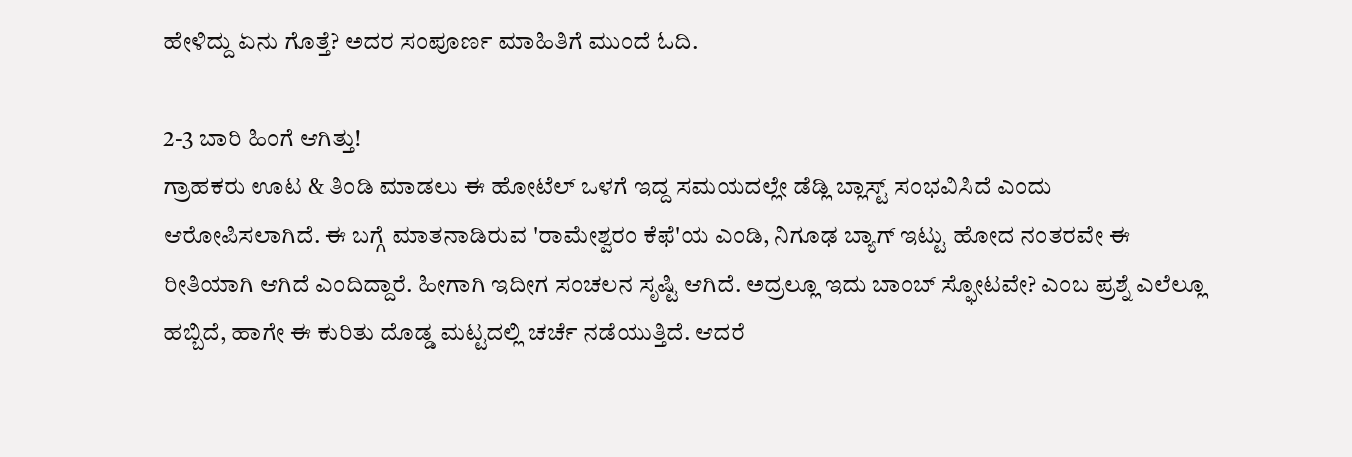ಹೇಳಿದ್ದು ಏನು ಗೊತ್ತೆ? ಅದರ ಸಂಪೂರ್ಣ ಮಾಹಿತಿಗೆ ಮುಂದೆ ಓದಿ.

2-3 ಬಾರಿ ಹಿಂಗೆ ಆಗಿತ್ತು!
ಗ್ರಾಹಕರು ಊಟ & ತಿಂಡಿ ಮಾಡಲು ಈ ಹೋಟೆಲ್ ಒಳಗೆ ಇದ್ದ ಸಮಯದಲ್ಲೇ ಡೆಡ್ಲಿ ಬ್ಲಾಸ್ಟ್ ಸಂಭವಿಸಿದೆ ಎಂದು ಆರೋಪಿಸಲಾಗಿದೆ. ಈ ಬಗ್ಗೆ ಮಾತನಾಡಿರುವ 'ರಾಮೇಶ್ವರಂ ಕೆಫೆ'ಯ ಎಂಡಿ, ನಿಗೂಢ ಬ್ಯಾಗ್ ಇಟ್ಟು ಹೋದ ನಂತರವೇ ಈ ರೀತಿಯಾಗಿ ಆಗಿದೆ ಎಂದಿದ್ದಾರೆ. ಹೀಗಾಗಿ ಇದೀಗ ಸಂಚಲನ ಸೃಷ್ಟಿ ಆಗಿದೆ. ಅದ್ರಲ್ಲೂ ಇದು ಬಾಂಬ್ ಸ್ಫೋಟವೇ? ಎಂಬ ಪ್ರಶ್ನೆ ಎಲೆಲ್ಲೂ ಹಬ್ಬಿದೆ, ಹಾಗೇ ಈ ಕುರಿತು ದೊಡ್ಡ ಮಟ್ಟದಲ್ಲಿ ಚರ್ಚೆ ನಡೆಯುತ್ತಿದೆ. ಆದರೆ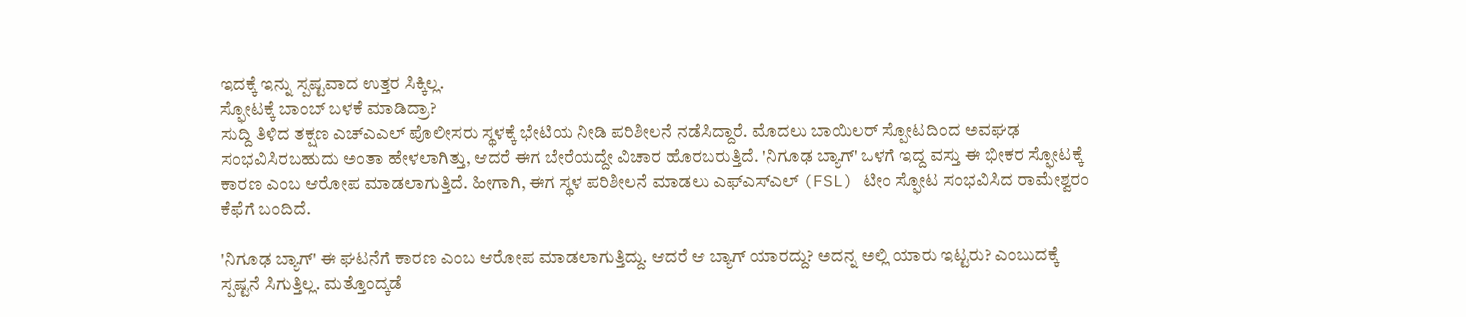ಇದಕ್ಕೆ ಇನ್ನು ಸ್ಪಷ್ಟವಾದ ಉತ್ತರ ಸಿಕ್ಕಿಲ್ಲ.
ಸ್ಫೋಟಕ್ಕೆ ಬಾಂಬ್ ಬಳಕೆ ಮಾಡಿದ್ರಾ?
ಸುದ್ದಿ ತಿಳಿದ ತಕ್ಷಣ ಎಚ್ಎಎಲ್ ಪೊಲೀಸರು ಸ್ಥಳಕ್ಕೆ ಭೇಟಿಯ ನೀಡಿ ಪರಿಶೀಲನೆ ನಡೆಸಿದ್ದಾರೆ. ಮೊದಲು ಬಾಯಿಲರ್ ಸ್ಪೋಟದಿಂದ ಅವಘಢ ಸಂಭವಿಸಿರಬಹುದು ಅಂತಾ ಹೇಳಲಾಗಿತ್ತು, ಆದರೆ ಈಗ ಬೇರೆಯದ್ದೇ ವಿಚಾರ ಹೊರಬರುತ್ತಿದೆ. 'ನಿಗೂಢ ಬ್ಯಾಗ್' ಒಳಗೆ ಇದ್ದ ವಸ್ತು ಈ ಭೀಕರ ಸ್ಫೋಟಕ್ಕೆ ಕಾರಣ ಎಂಬ ಆರೋಪ ಮಾಡಲಾಗುತ್ತಿದೆ. ಹೀಗಾಗಿ, ಈಗ ಸ್ಥಳ ಪರಿಶೀಲನೆ ಮಾಡಲು ಎಫ್ಎಸ್ಎಲ್ (FSL) ಟೀಂ ಸ್ಫೋಟ ಸಂಭವಿಸಿದ ರಾಮೇಶ್ವರಂ ಕೆಫೆಗೆ ಬಂದಿದೆ.

'ನಿಗೂಢ ಬ್ಯಾಗ್' ಈ ಘಟನೆಗೆ ಕಾರಣ ಎಂಬ ಆರೋಪ ಮಾಡಲಾಗುತ್ತಿದ್ದು. ಆದರೆ ಆ ಬ್ಯಾಗ್ ಯಾರದ್ದು? ಅದನ್ನ ಅಲ್ಲಿ ಯಾರು ಇಟ್ಟರು? ಎಂಬುದಕ್ಕೆ ಸ್ಪಷ್ಟನೆ ಸಿಗುತ್ತಿಲ್ಲ. ಮತ್ತೊಂದ್ಕಡೆ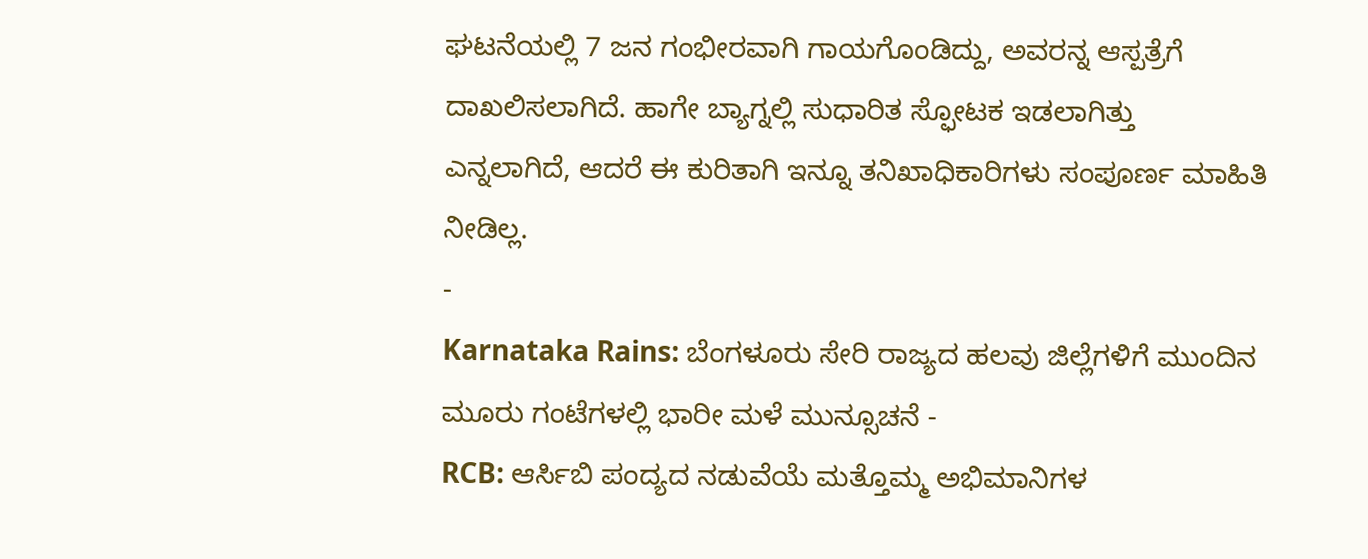ಘಟನೆಯಲ್ಲಿ 7 ಜನ ಗಂಭೀರವಾಗಿ ಗಾಯಗೊಂಡಿದ್ದು, ಅವರನ್ನ ಆಸ್ಪತ್ರೆಗೆ ದಾಖಲಿಸಲಾಗಿದೆ. ಹಾಗೇ ಬ್ಯಾಗ್ನಲ್ಲಿ ಸುಧಾರಿತ ಸ್ಫೋಟಕ ಇಡಲಾಗಿತ್ತು ಎನ್ನಲಾಗಿದೆ, ಆದರೆ ಈ ಕುರಿತಾಗಿ ಇನ್ನೂ ತನಿಖಾಧಿಕಾರಿಗಳು ಸಂಪೂರ್ಣ ಮಾಹಿತಿ ನೀಡಿಲ್ಲ.
-
Karnataka Rains: ಬೆಂಗಳೂರು ಸೇರಿ ರಾಜ್ಯದ ಹಲವು ಜಿಲ್ಲೆಗಳಿಗೆ ಮುಂದಿನ ಮೂರು ಗಂಟೆಗಳಲ್ಲಿ ಭಾರೀ ಮಳೆ ಮುನ್ಸೂಚನೆ -
RCB: ಆರ್ಸಿಬಿ ಪಂದ್ಯದ ನಡುವೆಯೆ ಮತ್ತೊಮ್ಮ ಅಭಿಮಾನಿಗಳ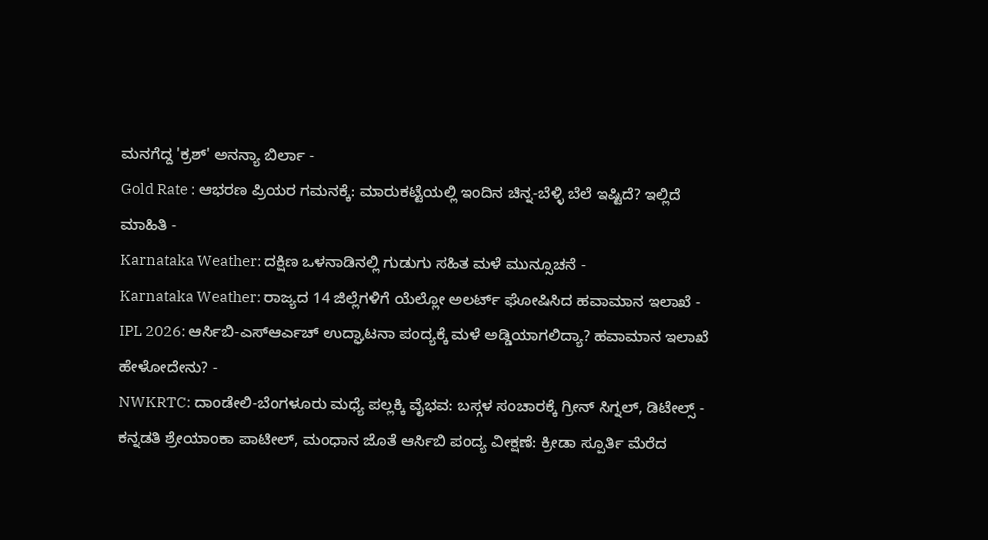ಮನಗೆದ್ದ 'ಕ್ರಶ್' ಅನನ್ಯಾ ಬಿರ್ಲಾ -
Gold Rate : ಆಭರಣ ಪ್ರಿಯರ ಗಮನಕ್ಕೆ: ಮಾರುಕಟ್ಟೆಯಲ್ಲಿ ಇಂದಿನ ಚಿನ್ನ-ಬೆಳ್ಳಿ ಬೆಲೆ ಇಷ್ಟಿದೆ? ಇಲ್ಲಿದೆ ಮಾಹಿತಿ -
Karnataka Weather: ದಕ್ಷಿಣ ಒಳನಾಡಿನಲ್ಲಿ ಗುಡುಗು ಸಹಿತ ಮಳೆ ಮುನ್ಸೂಚನೆ -
Karnataka Weather: ರಾಜ್ಯದ 14 ಜಿಲ್ಲೆಗಳಿಗೆ ಯೆಲ್ಲೋ ಅಲರ್ಟ್ ಘೋಷಿಸಿದ ಹವಾಮಾನ ಇಲಾಖೆ -
IPL 2026: ಆರ್ಸಿಬಿ-ಎಸ್ಆರ್ಎಚ್ ಉದ್ಘಾಟನಾ ಪಂದ್ಯಕ್ಕೆ ಮಳೆ ಅಡ್ಡಿಯಾಗಲಿದ್ಯಾ? ಹವಾಮಾನ ಇಲಾಖೆ ಹೇಳೋದೇನು? -
NWKRTC: ದಾಂಡೇಲಿ-ಬೆಂಗಳೂರು ಮಧ್ಯೆ ಪಲ್ಲಕ್ಕಿ ವೈಭವ: ಬಸ್ಗಳ ಸಂಚಾರಕ್ಕೆ ಗ್ರೀನ್ ಸಿಗ್ನಲ್, ಡಿಟೇಲ್ಸ್ -
ಕನ್ನಡತಿ ಶ್ರೇಯಾಂಕಾ ಪಾಟೀಲ್, ಮಂಧಾನ ಜೊತೆ ಆರ್ಸಿಬಿ ಪಂದ್ಯ ವೀಕ್ಷಣೆ: ಕ್ರೀಡಾ ಸ್ಪೂರ್ತಿ ಮೆರೆದ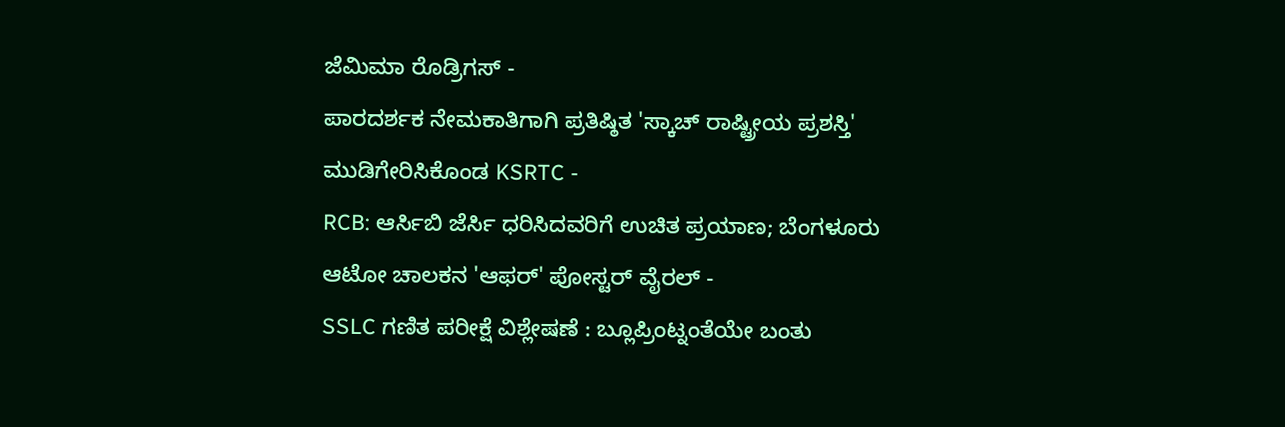ಜೆಮಿಮಾ ರೊಡ್ರಿಗಸ್ -
ಪಾರದರ್ಶಕ ನೇಮಕಾತಿಗಾಗಿ ಪ್ರತಿಷ್ಠಿತ 'ಸ್ಕಾಚ್ ರಾಷ್ಟ್ರೀಯ ಪ್ರಶಸ್ತಿ' ಮುಡಿಗೇರಿಸಿಕೊಂಡ KSRTC -
RCB: ಆರ್ಸಿಬಿ ಜೆರ್ಸಿ ಧರಿಸಿದವರಿಗೆ ಉಚಿತ ಪ್ರಯಾಣ; ಬೆಂಗಳೂರು ಆಟೋ ಚಾಲಕನ 'ಆಫರ್' ಪೋಸ್ಟರ್ ವೈರಲ್ -
SSLC ಗಣಿತ ಪರೀಕ್ಷೆ ವಿಶ್ಲೇಷಣೆ : ಬ್ಲೂಪ್ರಿಂಟ್ನಂತೆಯೇ ಬಂತು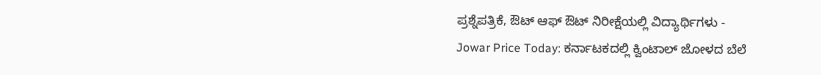ಪ್ರಶ್ನೆಪತ್ರಿಕೆ, ಔಟ್ ಆಫ್ ಔಟ್ ನಿರೀಕ್ಷೆಯಲ್ಲಿ ವಿದ್ಯಾರ್ಥಿಗಳು -
Jowar Price Today: ಕರ್ನಾಟಕದಲ್ಲಿ ಕ್ವಿಂಟಾಲ್ ಜೋಳದ ಬೆಲೆ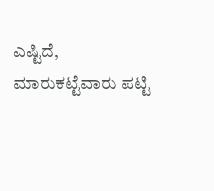ಎಷ್ಟಿದೆ, ಮಾರುಕಟ್ಟೆವಾರು ಪಟ್ಟಿ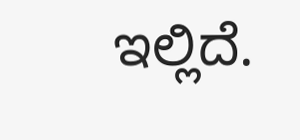ಇಲ್ಲಿದೆ.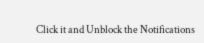Click it and Unblock the Notifications